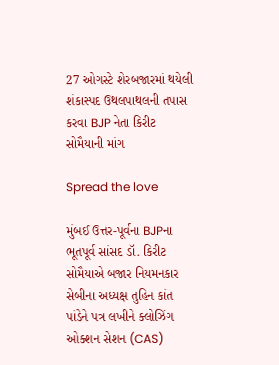27 ઓગસ્ટે શેરબજારમાં થયેલી શંકાસ્પદ ઉથલપાથલની તપાસ કરવા BJP નેતા કિરીટ સોમૈયાની માંગ

Spread the love

મુંબઈ ઉત્તર-પૂર્વના BJPના ભૂતપૂર્વ સાંસદ ડૉ. કિરીટ સોમૈયાએ બજાર નિયમનકાર સેબીના અધ્યક્ષ તુહિન કાંત પાંડેને પત્ર લખીને ક્લોઝિંગ ઓક્શન સેશન (CAS)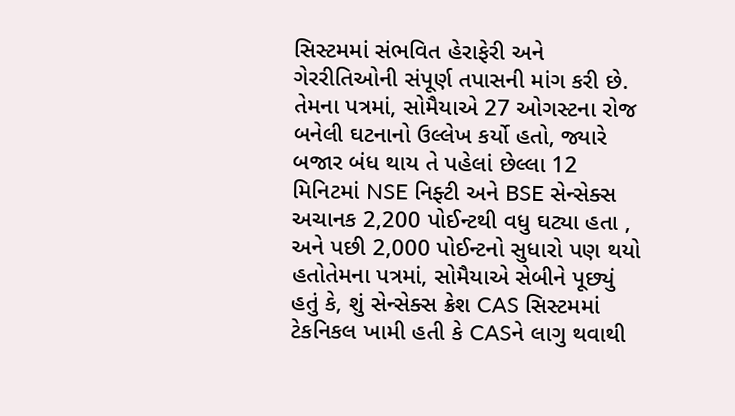સિસ્ટમમાં સંભવિત હેરાફેરી અને ગેરરીતિઓની સંપૂર્ણ તપાસની માંગ કરી છે. તેમના પત્રમાં, સોમૈયાએ 27 ઓગસ્ટના રોજ બનેલી ઘટનાનો ઉલ્લેખ કર્યો હતો, જ્યારે બજાર બંધ થાય તે પહેલાં છેલ્લા 12 મિનિટમાં NSE નિફ્ટી અને BSE સેન્સેક્સ અચાનક 2,200 પોઈન્ટથી વધુ ઘટ્યા હતા , અને પછી 2,000 પોઈન્ટનો સુધારો પણ થયો હતોતેમના પત્રમાં, સોમૈયાએ સેબીને પૂછ્યું હતું કે, શું સેન્સેક્સ ક્રેશ CAS સિસ્ટમમાં ટેકનિકલ ખામી હતી કે CASને લાગુ થવાથી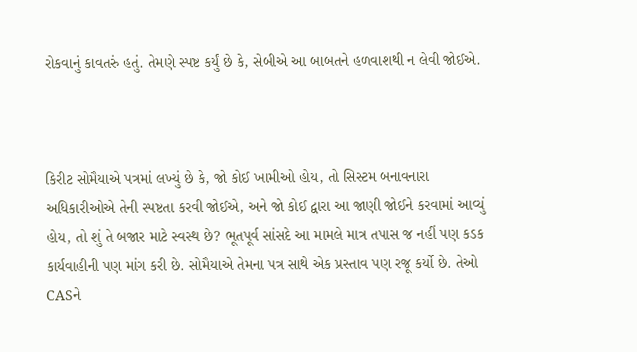રોકવાનું કાવતરું હતું. તેમણે સ્પષ્ટ કર્યું છે કે, સેબીએ આ બાબતને હળવાશથી ન લેવી જોઈએ.



કિરીટ સોમૈયાએ પત્રમાં લખ્યું છે કે, જો કોઈ ખામીઓ હોય, તો સિસ્ટમ બનાવનારા અધિકારીઓએ તેની સ્પષ્ટતા કરવી જોઈએ, અને જો કોઈ દ્વારા આ જાણી જોઈને કરવામાં આવ્યું હોય, તો શું તે બજાર માટે સ્વસ્થ છે? ભૂતપૂર્વ સાંસદે આ મામલે માત્ર તપાસ જ નહીં પણ કડક કાર્યવાહીની પણ માંગ કરી છે. સોમૈયાએ તેમના પત્ર સાથે એક પ્રસ્તાવ પણ રજૂ કર્યો છે. તેઓ CASને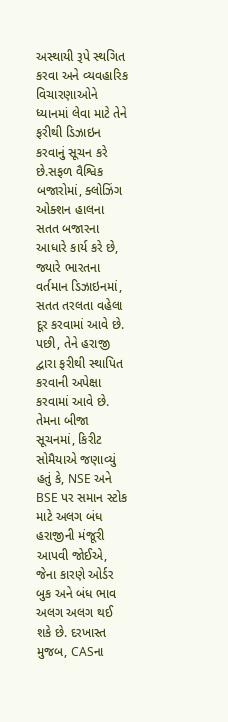અસ્થાયી રૂપે સ્થગિત કરવા અને વ્યવહારિક વિચારણાઓને ધ્યાનમાં લેવા માટે તેને ફરીથી ડિઝાઇન કરવાનું સૂચન કરે છે.સફળ વૈશ્વિક બજારોમાં, ક્લોઝિંગ ઓક્શન હાલના સતત બજારના આધારે કાર્ય કરે છે, જ્યારે ભારતના વર્તમાન ડિઝાઇનમાં, સતત તરલતા વહેલા દૂર કરવામાં આવે છે. પછી, તેને હરાજી દ્વારા ફરીથી સ્થાપિત કરવાની અપેક્ષા કરવામાં આવે છે. તેમના બીજા સૂચનમાં, કિરીટ સોમૈયાએ જણાવ્યું હતું કે, NSE અને BSE પર સમાન સ્ટોક માટે અલગ બંધ હરાજીની મંજૂરી આપવી જોઈએ, જેના કારણે ઓર્ડર બુક અને બંધ ભાવ અલગ અલગ થઈ શકે છે. દરખાસ્ત મુજબ, CASના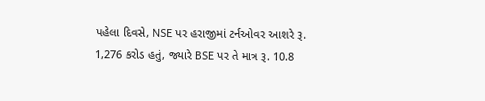પહેલા દિવસે, NSE પર હરાજીમાં ટર્નઓવર આશરે રૂ. 1,276 કરોડ હતું, જ્યારે BSE પર તે માત્ર રૂ. 10.8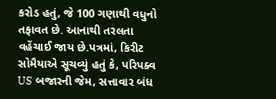કરોડ હતું, જે 100 ગણાથી વધુનો તફાવત છે. આનાથી તરલતા વહેંચાઈ જાય છે.પત્રમાં, કિરીટ સોમૈયાએ સૂચવ્યું હતું કે, પરિપક્વ US બજારની જેમ, સત્તાવાર બંધ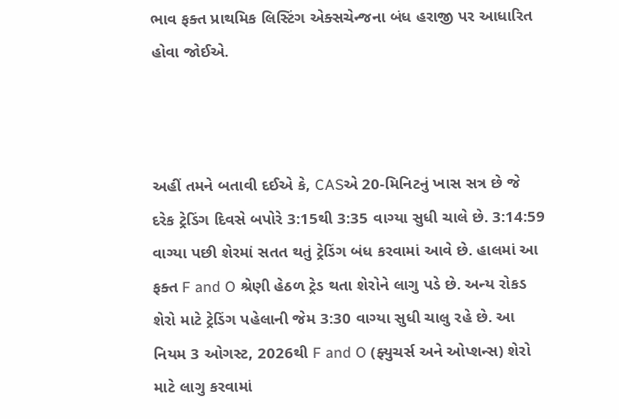ભાવ ફક્ત પ્રાથમિક લિસ્ટિંગ એક્સચેન્જના બંધ હરાજી પર આધારિત હોવા જોઈએ.



અહીં તમને બતાવી દઈએ કે, CASએ 20-મિનિટનું ખાસ સત્ર છે જે દરેક ટ્રેડિંગ દિવસે બપોરે 3:15થી 3:35 વાગ્યા સુધી ચાલે છે. 3:14:59 વાગ્યા પછી શેરમાં સતત થતું ટ્રેડિંગ બંધ કરવામાં આવે છે. હાલમાં આ ફક્ત F and O શ્રેણી હેઠળ ટ્રેડ થતા શેરોને લાગુ પડે છે. અન્ય રોકડ શેરો માટે ટ્રેડિંગ પહેલાની જેમ 3:30 વાગ્યા સુધી ચાલુ રહે છે. આ નિયમ 3 ઓગસ્ટ, 2026થી F and O (ફ્યુચર્સ અને ઓપ્શન્સ) શેરો માટે લાગુ કરવામાં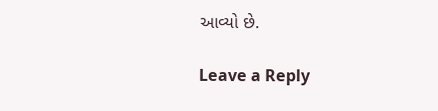આવ્યો છે.

Leave a Reply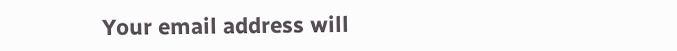Your email address will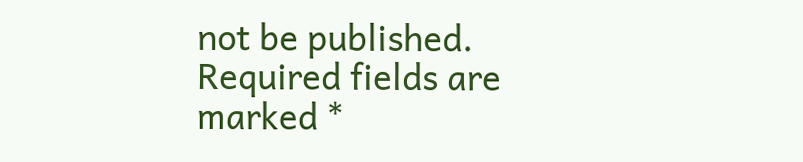not be published. Required fields are marked *